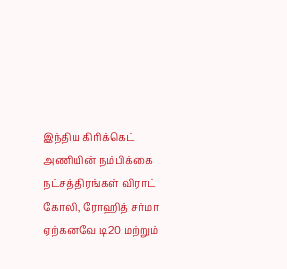இந்திய கிரிக்கெட் அணியின் நம்பிக்கை நட்சத்திரங்கள் விராட் கோலி, ரோஹித் சர்மா ஏற்கனவே டி20 மற்றும்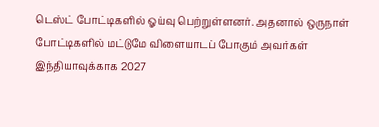டெஸ்ட் போட்டிகளில் ஓய்வு பெற்றுள்ளனர். அதனால் ஒருநாள் போட்டிகளில் மட்டுமே விளையாடப் போகும் அவர்கள் இந்தியாவுக்காக 2027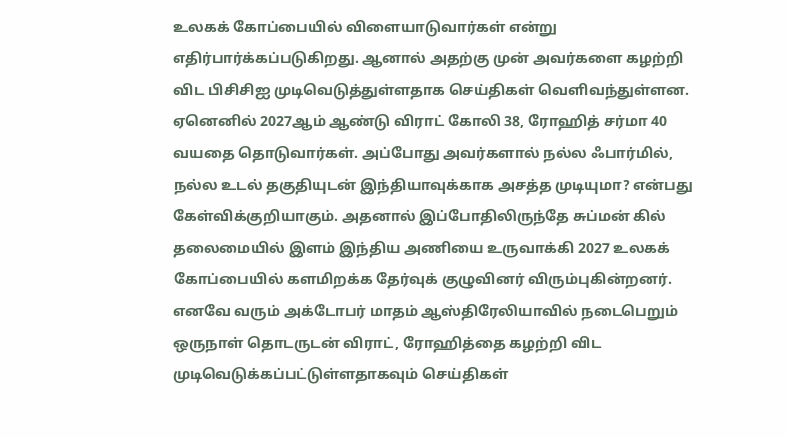உலகக் கோப்பையில் விளையாடுவார்கள் என்று எதிர்பார்க்கப்படுகிறது. ஆனால் அதற்கு முன் அவர்களை கழற்றி விட பிசிசிஐ முடிவெடுத்துள்ளதாக செய்திகள் வெளிவந்துள்ளன.
ஏனெனில் 2027ஆம் ஆண்டு விராட் கோலி 38, ரோஹித் சர்மா 40 வயதை தொடுவார்கள். அப்போது அவர்களால் நல்ல ஃபார்மில், நல்ல உடல் தகுதியுடன் இந்தியாவுக்காக அசத்த முடியுமா? என்பது கேள்விக்குறியாகும். அதனால் இப்போதிலிருந்தே சுப்மன் கில் தலைமையில் இளம் இந்திய அணியை உருவாக்கி 2027 உலகக் கோப்பையில் களமிறக்க தேர்வுக் குழுவினர் விரும்புகின்றனர்.
எனவே வரும் அக்டோபர் மாதம் ஆஸ்திரேலியாவில் நடைபெறும் ஒருநாள் தொடருடன் விராட், ரோஹித்தை கழற்றி விட முடிவெடுக்கப்பட்டுள்ளதாகவும் செய்திகள்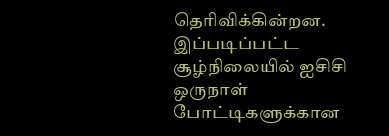தெரிவிக்கின்றன. இப்படிப்பட்ட சூழ்நிலையில் ஐசிசி ஒருநாள் போட்டிகளுக்கான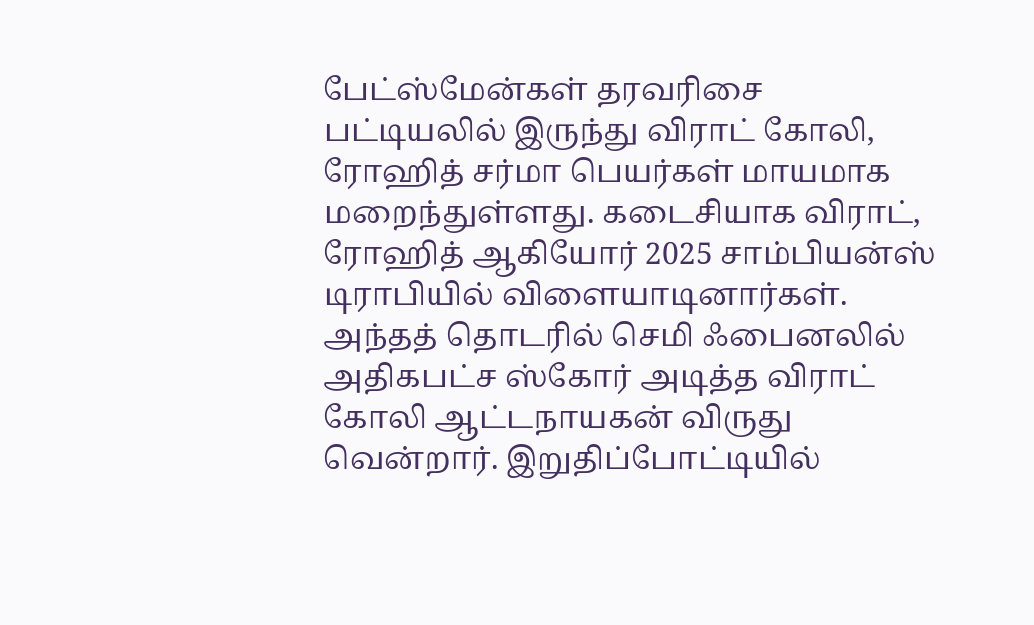பேட்ஸ்மேன்கள் தரவரிசை பட்டியலில் இருந்து விராட் கோலி, ரோஹித் சர்மா பெயர்கள் மாயமாக மறைந்துள்ளது. கடைசியாக விராட், ரோஹித் ஆகியோர் 2025 சாம்பியன்ஸ் டிராபியில் விளையாடினார்கள்.
அந்தத் தொடரில் செமி ஃபைனலில் அதிகபட்ச ஸ்கோர் அடித்த விராட் கோலி ஆட்டநாயகன் விருது வென்றார். இறுதிப்போட்டியில்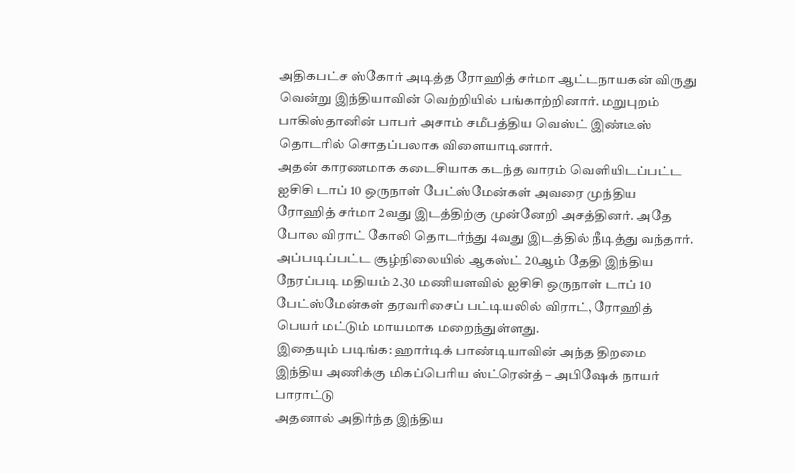அதிகபட்ச ஸ்கோர் அடித்த ரோஹித் சர்மா ஆட்டநாயகன் விருது வென்று இந்தியாவின் வெற்றியில் பங்காற்றினார். மறுபுறம் பாகிஸ்தானின் பாபர் அசாம் சமீபத்திய வெஸ்ட் இண்டீஸ் தொடரில் சொதப்பலாக விளையாடினார்.
அதன் காரணமாக கடைசியாக கடந்த வாரம் வெளியிடப்பட்ட ஐசிசி டாப் 10 ஒருநாள் பேட்ஸ்மேன்கள் அவரை முந்திய ரோஹித் சர்மா 2வது இடத்திற்கு முன்னேறி அசத்தினர். அதே போல விராட் கோலி தொடர்ந்து 4வது இடத்தில் நீடித்து வந்தார். அப்படிப்பட்ட சூழ்நிலையில் ஆகஸ்ட் 20ஆம் தேதி இந்திய நேரப்படி மதியம் 2.30 மணியளவில் ஐசிசி ஒருநாள் டாப் 10 பேட்ஸ்மேன்கள் தரவரிசைப் பட்டியலில் விராட், ரோஹித் பெயர் மட்டும் மாயமாக மறைந்துள்ளது.
இதையும் படிங்க: ஹார்டிக் பாண்டியாவின் அந்த திறமை இந்திய அணிக்கு மிகப்பெரிய ஸ்ட்ரென்த் – அபிஷேக் நாயர் பாராட்டு
அதனால் அதிர்ந்த இந்திய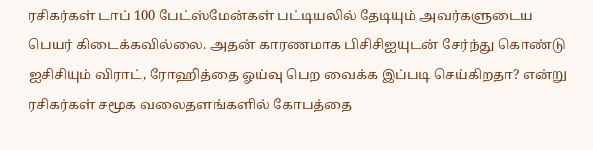ரசிகர்கள் டாப் 100 பேட்ஸ்மேன்கள் பட்டியலில் தேடியும் அவர்களுடைய பெயர் கிடைக்கவில்லை. அதன் காரணமாக பிசிசிஐயுடன் சேர்ந்து கொண்டு ஐசிசியும் விராட், ரோஹித்தை ஓய்வு பெற வைக்க இப்படி செய்கிறதா? என்று ரசிகர்கள் சமூக வலைதளங்களில் கோபத்தை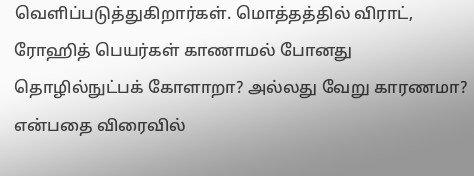வெளிப்படுத்துகிறார்கள். மொத்தத்தில் விராட், ரோஹித் பெயர்கள் காணாமல் போனது தொழில்நுட்பக் கோளாறா? அல்லது வேறு காரணமா? என்பதை விரைவில்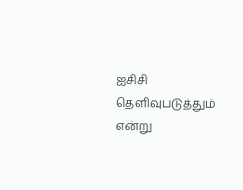ஐசிசி தெளிவுபடுத்தும் என்று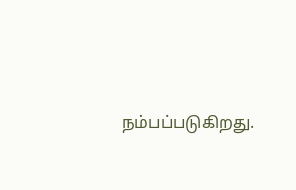நம்பப்படுகிறது.